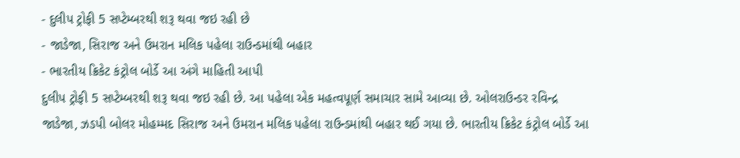- દુલીપ ટ્રોફી 5 સપ્ટેમ્બરથી શરૂ થવા જઇ રહી છે
- જાડેજા, સિરાજ અને ઉમરાન મલિક પહેલા રાઉન્ડમાંથી બહાર
- ભારતીય ક્રિકેટ કંટ્રોલ બોર્ડે આ અંગે માહિતી આપી
દુલીપ ટ્રોફી 5 સપ્ટેમ્બરથી શરૂ થવા જઇ રહી છે. આ પહેલા એક મહત્વપૂર્ણ સમાચાર સામે આવ્યા છે. ઓલરાઉન્ડર રવિન્દ્ર જાડેજા, ઝડપી બોલર મોહમ્મદ સિરાજ અને ઉમરાન મલિક પહેલા રાઉન્ડમાંથી બહાર થઈ ગયા છે. ભારતીય ક્રિકેટ કંટ્રોલ બોર્ડે આ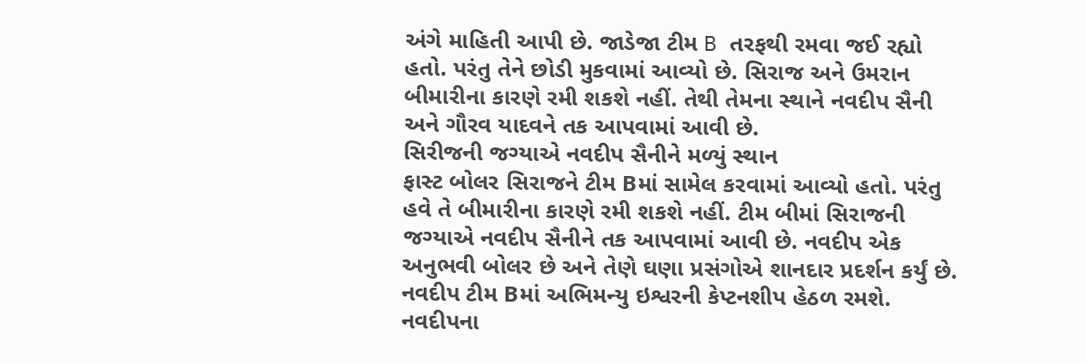અંગે માહિતી આપી છે. જાડેજા ટીમ B તરફથી રમવા જઈ રહ્યો હતો. પરંતુ તેને છોડી મુકવામાં આવ્યો છે. સિરાજ અને ઉમરાન બીમારીના કારણે રમી શકશે નહીં. તેથી તેમના સ્થાને નવદીપ સૈની અને ગૌરવ યાદવને તક આપવામાં આવી છે.
સિરીજની જગ્યાએ નવદીપ સૈનીને મળ્યું સ્થાન
ફાસ્ટ બોલર સિરાજને ટીમ Bમાં સામેલ કરવામાં આવ્યો હતો. પરંતુ હવે તે બીમારીના કારણે રમી શકશે નહીં. ટીમ બીમાં સિરાજની જગ્યાએ નવદીપ સૈનીને તક આપવામાં આવી છે. નવદીપ એક અનુભવી બોલર છે અને તેણે ઘણા પ્રસંગોએ શાનદાર પ્રદર્શન કર્યું છે. નવદીપ ટીમ Bમાં અભિમન્યુ ઇશ્વરની કેપ્ટનશીપ હેઠળ રમશે. નવદીપના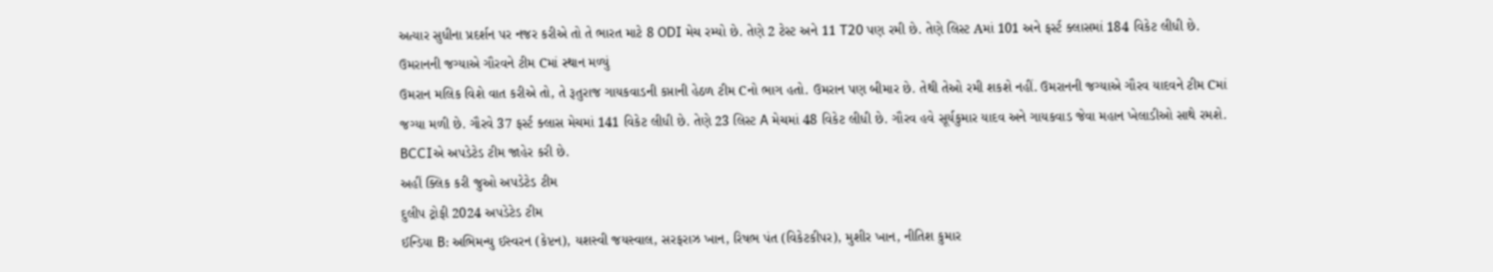અત્યાર સુધીના પ્રદર્શન પર નજર કરીએ તો તે ભારત માટે 8 ODI મેચ રમ્યો છે. તેણે 2 ટેસ્ટ અને 11 T20 પણ રમી છે. તેણે લિસ્ટ Aમાં 101 અને ફર્સ્ટ ક્લાસમાં 184 વિકેટ લીધી છે.
ઉમરાનની જગ્યાએ ગૌરવને ટીમ Cમાં સ્થાન મળ્યું
ઉમરાન મલિક વિશે વાત કરીએ તો, તે રૂતુરાજ ગાયકવાડની કપ્તાની હેઠળ ટીમ Cનો ભાગ હતો. ઉમરાન પણ બીમાર છે. તેથી તેઓ રમી શકશે નહીં. ઉમરાનની જગ્યાએ ગૌરવ યાદવને ટીમ Cમાં જગ્યા મળી છે. ગૌરવે 37 ફર્સ્ટ ક્લાસ મેચમાં 141 વિકેટ લીધી છે. તેણે 23 લિસ્ટ A મેચમાં 48 વિકેટ લીધી છે. ગૌરવ હવે સૂર્યકુમાર યાદવ અને ગાયકવાડ જેવા મહાન ખેલાડીઓ સાથે રમશે. BCCIએ અપડેટેડ ટીમ જાહેર કરી છે.
અહીં ક્લિક કરી જુઓ અપડેટેડ ટીમ
દુલીપ ટ્રોફી 2024 અપડેટેડ ટીમ
ઈન્ડિયા B: અભિમન્યુ ઈસ્વરન (કેપ્ટન), યશસ્વી જયસ્વાલ, સરફરાઝ ખાન, રિષભ પંત (વિકેટકીપર), મુશીર ખાન, નીતિશ કુમાર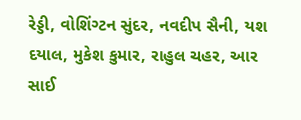રેડ્ડી, વોશિંગ્ટન સુંદર, નવદીપ સૈની, યશ દયાલ, મુકેશ કુમાર, રાહુલ ચહર, આર સાઈ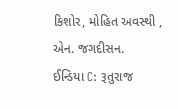કિશોર, મોહિત અવસ્થી , એન. જગદીસન.
ઈન્ડિયા C: રૂતુરાજ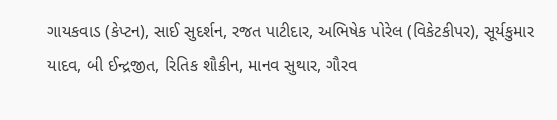ગાયકવાડ (કેપ્ટન), સાઈ સુદર્શન, રજત પાટીદાર, અભિષેક પોરેલ (વિકેટકીપર), સૂર્યકુમાર યાદવ, બી ઈન્દ્રજીત, રિતિક શૌકીન, માનવ સુથાર, ગૌરવ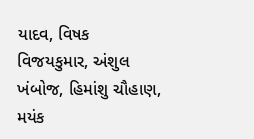યાદવ, વિષક વિજયકુમાર, અંશુલ ખંબોજ, હિમાંશુ ચૌહાણ, મયંક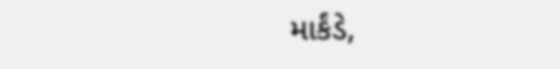માર્કંડે,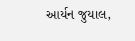આર્યન જુયાલ,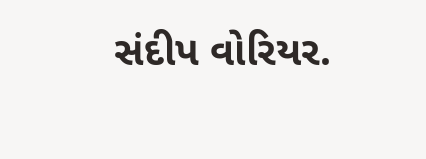સંદીપ વોરિયર.